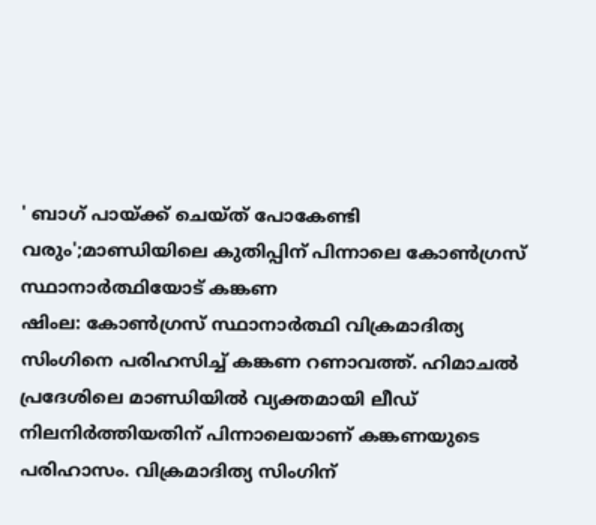' ബാഗ് പായ്ക്ക് ചെയ്ത് പോകേണ്ടി വരും';മാണ്ഡിയിലെ കുതിപ്പിന് പിന്നാലെ കോൺഗ്രസ് സ്ഥാനാർത്ഥിയോട് കങ്കണ
ഷിംല: കോൺഗ്രസ് സ്ഥാനാർത്ഥി വിക്രമാദിത്യ സിംഗിനെ പരിഹസിച്ച് കങ്കണ റണാവത്ത്. ഹിമാചൽ പ്രദേശിലെ മാണ്ഡിയിൽ വ്യക്തമായി ലീഡ് നിലനിർത്തിയതിന് പിന്നാലെയാണ് കങ്കണയുടെ പരിഹാസം. വിക്രമാദിത്യ സിംഗിന്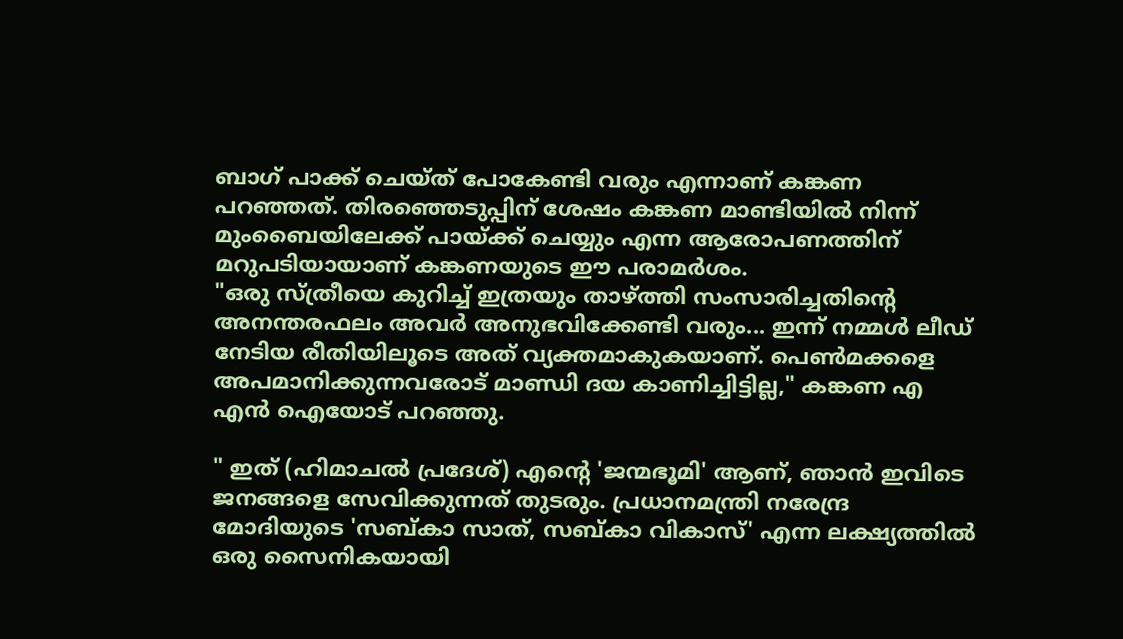ബാഗ് പാക്ക് ചെയ്ത് പോകേണ്ടി വരും എന്നാണ് കങ്കണ പറഞ്ഞത്. തിരഞ്ഞെടുപ്പിന് ശേഷം കങ്കണ മാണ്ടിയിൽ നിന്ന് മുംബൈയിലേക്ക് പായ്ക്ക് ചെയ്യും എന്ന ആരോപണത്തിന് മറുപടിയായാണ് കങ്കണയുടെ ഈ പരാമർശം.
"ഒരു സ്ത്രീയെ കുറിച്ച് ഇത്രയും താഴ്ത്തി സംസാരിച്ചതിൻ്റെ അനന്തരഫലം അവർ അനുഭവിക്കേണ്ടി വരും... ഇന്ന് നമ്മൾ ലീഡ് നേടിയ രീതിയിലൂടെ അത് വ്യക്തമാകുകയാണ്. പെൺമക്കളെ അപമാനിക്കുന്നവരോട് മാണ്ഡി ദയ കാണിച്ചിട്ടില്ല," കങ്കണ എ എൻ ഐയോട് പറഞ്ഞു.

" ഇത് (ഹിമാചൽ പ്രദേശ്) എൻ്റെ 'ജന്മഭൂമി' ആണ്, ഞാൻ ഇവിടെ ജനങ്ങളെ സേവിക്കുന്നത് തുടരും. പ്രധാനമന്ത്രി നരേന്ദ്ര മോദിയുടെ 'സബ്കാ സാത്, സബ്കാ വികാസ്' എന്ന ലക്ഷ്യത്തിൽ ഒരു സൈനികയായി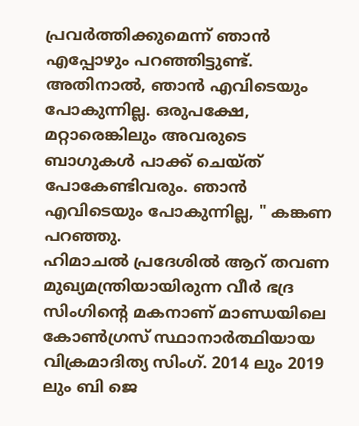പ്രവർത്തിക്കുമെന്ന് ഞാൻ എപ്പോഴും പറഞ്ഞിട്ടുണ്ട്. അതിനാൽ, ഞാൻ എവിടെയും പോകുന്നില്ല. ഒരുപക്ഷേ, മറ്റാരെങ്കിലും അവരുടെ ബാഗുകൾ പാക്ക് ചെയ്ത് പോകേണ്ടിവരും. ഞാൻ എവിടെയും പോകുന്നില്ല, " കങ്കണ പറഞ്ഞു.
ഹിമാചൽ പ്രദേശിൽ ആറ് തവണ മുഖ്യമന്ത്രിയായിരുന്ന വീർ ഭദ്ര സിംഗിന്റെ മകനാണ് മാണ്ഡയിലെ കോൺഗ്രസ് സ്ഥാനാർത്ഥിയായ വിക്രമാദിത്യ സിംഗ്. 2014 ലും 2019 ലും ബി ജെ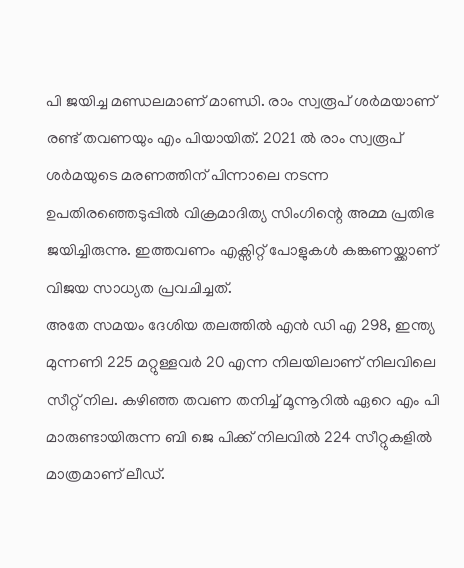പി ജയിച്ച മണ്ഡലമാണ് മാണ്ഡി. രാം സ്വരൂപ് ശർമയാണ് രണ്ട് തവണയും എം പിയായിത്. 2021 ൽ രാം സ്വരൂപ് ശർമയുടെ മരണത്തിന് പിന്നാലെ നടന്ന ഉപതിരഞ്ഞെടുപ്പിൽ വിക്രമാദിത്യ സിംഗിന്റെ അമ്മ പ്രതിഭ ജയിച്ചിരുന്നു. ഇത്തവണം എക്സിറ്റ് പോളുകൾ കങ്കണയ്ക്കാണ് വിജയ സാധ്യത പ്രവചിച്ചത്.
അതേ സമയം ദേശിയ തലത്തിൽ എൻ ഡി എ 298, ഇന്ത്യ മുന്നണി 225 മറ്റുള്ളവർ 20 എന്ന നിലയിലാണ് നിലവിലെ സീറ്റ് നില. കഴിഞ്ഞ തവണ തനിച്ച് മൂന്നൂറിൽ ഏറെ എം പി മാരുണ്ടായിരുന്ന ബി ജെ പിക്ക് നിലവിൽ 224 സീറ്റുകളിൽ മാത്രമാണ് ലീഡ്.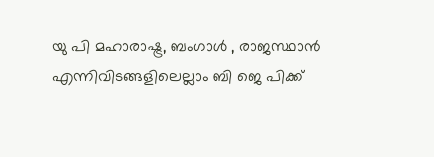യു പി മഹാരാഷ്ട്ര, ബംഗാൾ , രാജസ്ഥാൻ എന്നിവിടങ്ങളിലെല്ലാം ബി ജെ പിക്ക്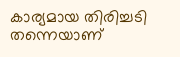കാര്യമായ തിരിച്ചടി തന്നെയാണ്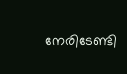നേരിടേണ്ടി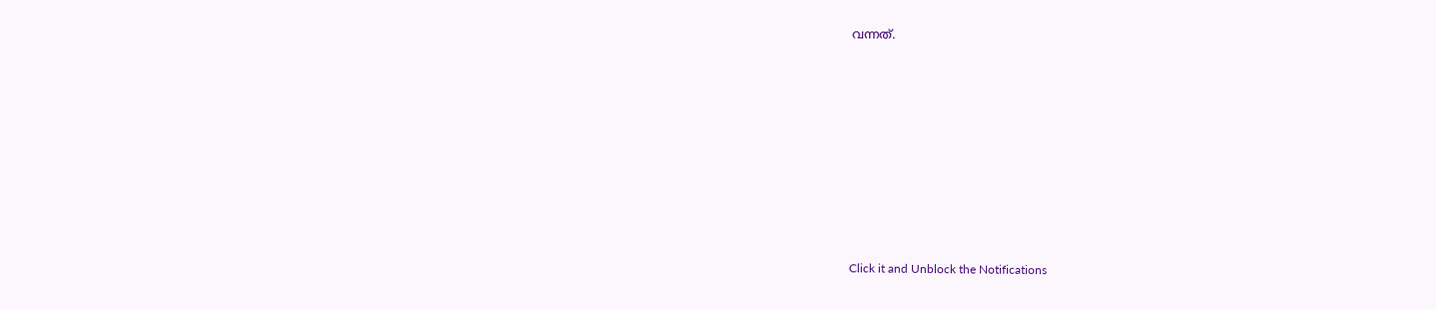വന്നത്.












Click it and Unblock the Notifications